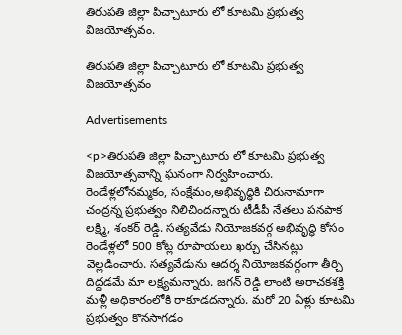తిరుపతి జిల్లా పిచ్చాటూరు లో కూటమి ప్రభుత్వ విజయోత్సవం.

తిరుపతి జిల్లా పిచ్చాటూరు లో కూటమి ప్రభుత్వ విజయోత్సవం

Advertisements

<p>తిరుపతి జిల్లా పిచ్చాటూరు లో కూటమి ప్రభుత్వ విజయోత్సవాన్ని ఘనంగా నిర్వహించారు. రెండేళ్లలోనమ్మకం, సంక్షేమం,అభివృద్ధికి చిరునామాగా చంద్రన్న ప్రభుత్వం నిలిచిందన్నారు టీడీపీ నేతలు పనపాక లక్ష్మి, శంకర్ రెడ్డి. సత్యవేడు నియోజకవర్గ అభివృద్ధి కోసం రెండేళ్లలో 500 కోట్ల రూపాయలు ఖర్చు చేసినట్లు వెల్లడించారు. సత్యవేడును ఆదర్శ నియోజకవర్గంగా తీర్చి దిద్దడమే మా లక్ష్యమన్నారు. జగన్ రెడ్డి లాంటి అరాచకశక్తి మళ్లీ అధికారంలోకి రాకూడదన్నారు. మరో 20 ఏళ్లు కూటమి ప్రభుత్వం కొనసాగడం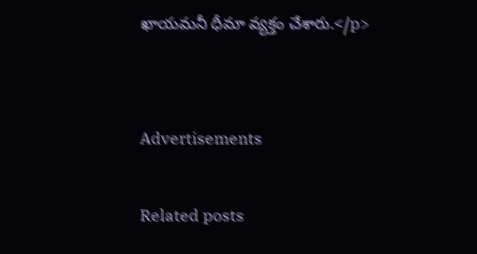ఖాయమనీ ధీమా వ్యక్తం చేశారు.</p>


Advertisements

Related posts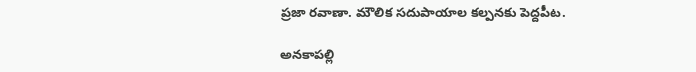ప్రజా రవాణా. మౌలిక సదుపాయాల కల్పనకు పెద్దపీట.

అనకాపల్లి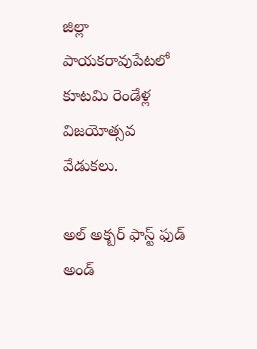జిల్లా పాయకరావుపేటలో కూటమి రెండేళ్ల విజయోత్సవ వేడుకలు.

అల్ అక్బర్ ఫాస్ట్ ఫుడ్ అండ్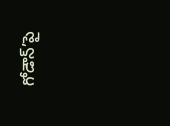గోడౌన్’పై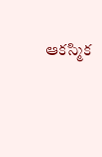ఆకస్మిక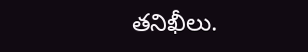తనిఖీలు.